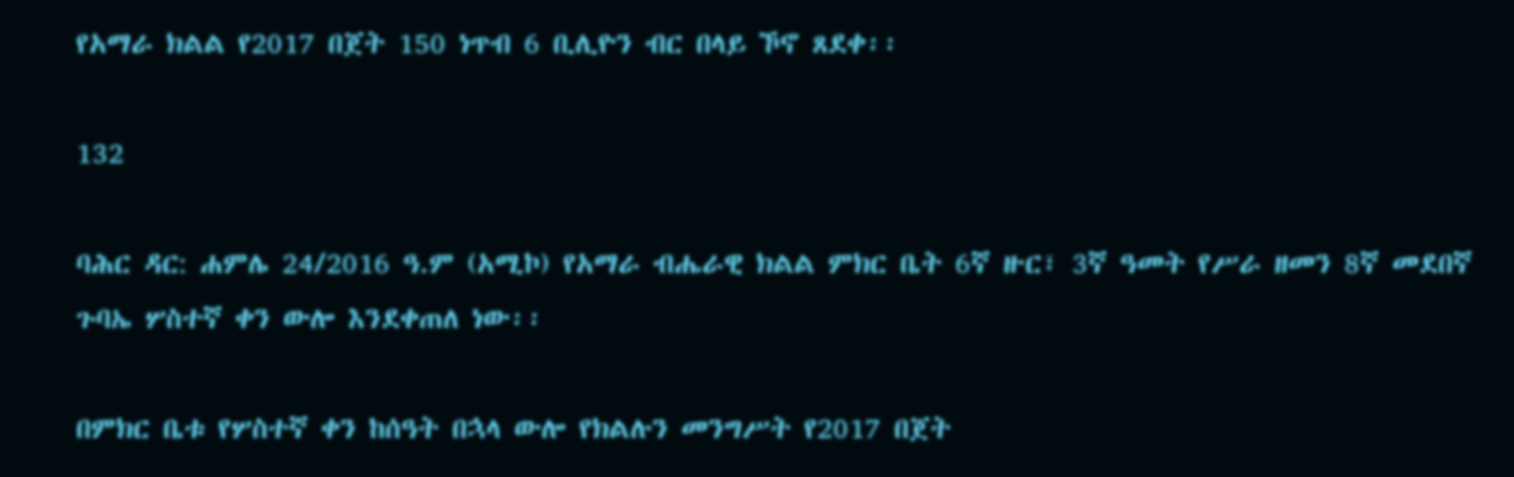የአማራ ክልል የ2017 በጀት 150 ነጥብ 6 ቢሊዮን ብር በላይ ኾኖ ጸደቀ፡፡

132

ባሕር ዳር: ሐምሌ 24/2016 ዓ.ም (አሚኮ) የአማራ ብሔራዊ ክልል ምክር ቤት 6ኛ ዙር፣ 3ኛ ዓመት የሥራ ዘመን 8ኛ መደበኛ ጉባኤ ሦስተኛ ቀን ውሎ እንደቀጠለ ነው፡፡

በምክር ቤቱ የሦስተኛ ቀን ከሰዓት በኋላ ውሎ የክልሉን መንግሥት የ2017 በጀት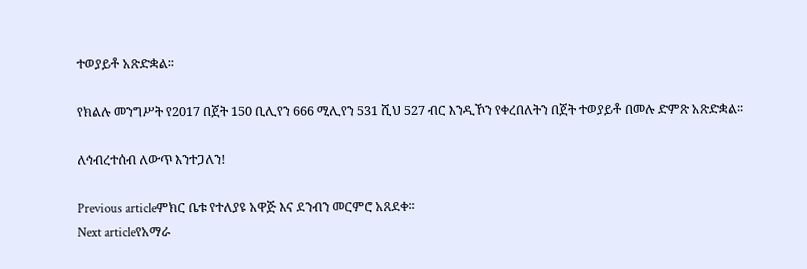ተወያይቶ አጽድቋል፡፡

የክልሉ መንግሥት የ2017 በጀት 150 ቢሊየን 666 ሚሊየን 531 ሺህ 527 ብር እንዲኾን የቀረበለትን በጀት ተወያይቶ በመሉ ድምጽ አጽድቋል፡፡

ለኅብረተሰብ ለውጥ እንተጋለን!

Previous articleምክር ቤቱ የተለያዩ አዋጅ እና ደንብን መርምሮ አጸደቀ፡፡
Next articleየአማራ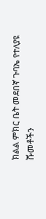ክልል ምክር ቤት መደበኛ ጉባኤ የተለያዩ ሹመቶችን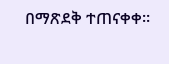በማጽደቅ ተጠናቀቀ።